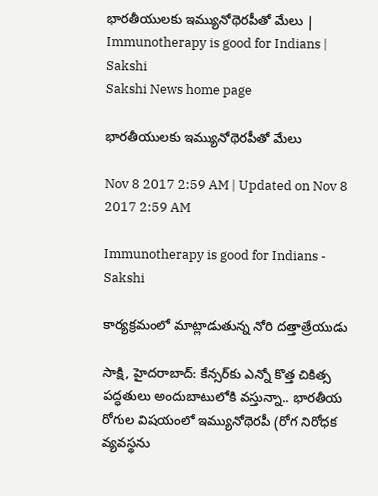భారతీయులకు ఇమ్యునోథెరపీతో మేలు | Immunotherapy is good for Indians | Sakshi
Sakshi News home page

భారతీయులకు ఇమ్యునోథెరపీతో మేలు

Nov 8 2017 2:59 AM | Updated on Nov 8 2017 2:59 AM

Immunotherapy is good for Indians - Sakshi

కార్యక్రమంలో మాట్లాడుతున్న నోరి దత్తాత్రేయుడు

సాక్షి, హైదరాబాద్‌: కేన్సర్‌కు ఎన్నో కొత్త చికిత్స పద్ధతులు అందుబాటులోకి వస్తున్నా.. భారతీయ రోగుల విషయంలో ఇమ్యునోథెరపీ (రోగ నిరోధక వ్యవస్థను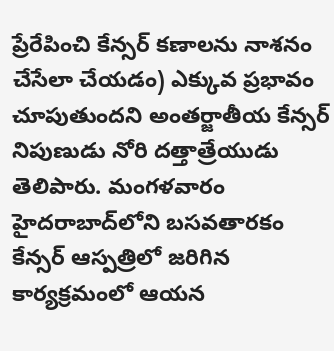ప్రేరేపించి కేన్సర్‌ కణాలను నాశనం చేసేలా చేయడం) ఎక్కువ ప్రభావం చూపుతుందని అంతర్జాతీయ కేన్సర్‌ నిపుణుడు నోరి దత్తాత్రేయుడు తెలిపారు. మంగళవారం హైదరాబాద్‌లోని బసవతారకం కేన్సర్‌ ఆస్పత్రిలో జరిగిన కార్యక్రమంలో ఆయన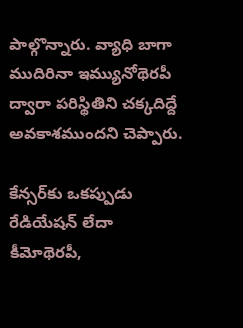పాల్గొన్నారు. వ్యాధి బాగా ముదిరినా ఇమ్యునోథెరపీ ద్వారా పరిస్థితిని చక్కదిద్దే అవకాశముందని చెప్పారు.

కేన్సర్‌కు ఒకప్పుడు రేడియేషన్‌ లేదా కీమోథెరపీ,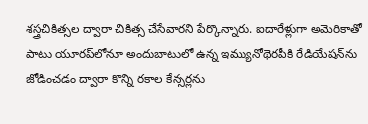శస్త్రచికిత్సల ద్వారా చికిత్స చేసేవారని పేర్కొన్నారు. ఐదారేళ్లుగా అమెరికాతో పాటు యూరప్‌లోనూ అందుబాటులో ఉన్న ఇమ్యునోథెరపీకి రేడియేషన్‌ను జోడించడం ద్వారా కొన్ని రకాల కేన్సర్లను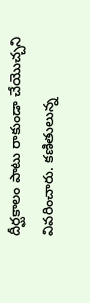దీర్ఘకాలం పాటు రాకుండా చేయొచ్చని వివరించారు. కణితులున్న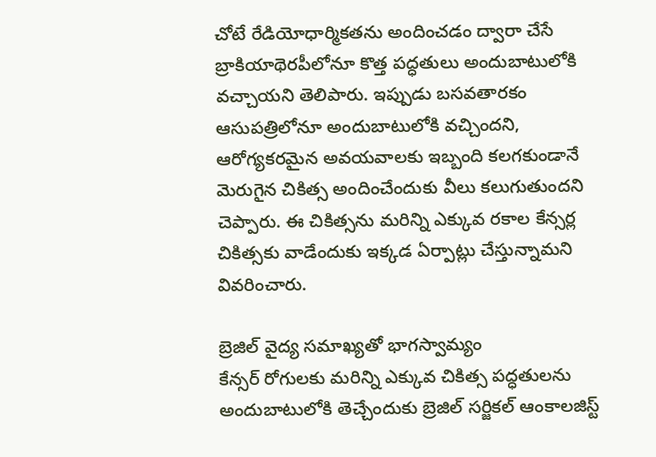చోటే రేడియోధార్మికతను అందించడం ద్వారా చేసే బ్రాకియాథెరపీలోనూ కొత్త పద్ధతులు అందుబాటులోకి వచ్చాయని తెలిపారు. ఇప్పుడు బసవతారకం ఆసుపత్రిలోనూ అందుబాటులోకి వచ్చిందని, ఆరోగ్యకరమైన అవయవాలకు ఇబ్బంది కలగకుండానే మెరుగైన చికిత్స అందించేందుకు వీలు కలుగుతుందని చెప్పారు. ఈ చికిత్సను మరిన్ని ఎక్కువ రకాల కేన్సర్ల చికిత్సకు వాడేందుకు ఇక్కడ ఏర్పాట్లు చేస్తున్నామని వివరించారు.

బ్రెజిల్‌ వైద్య సమాఖ్యతో భాగస్వామ్యం
కేన్సర్‌ రోగులకు మరిన్ని ఎక్కువ చికిత్స పద్ధతులను అందుబాటులోకి తెచ్చేందుకు బ్రెజిల్‌ సర్జికల్‌ ఆంకాలజిస్ట్‌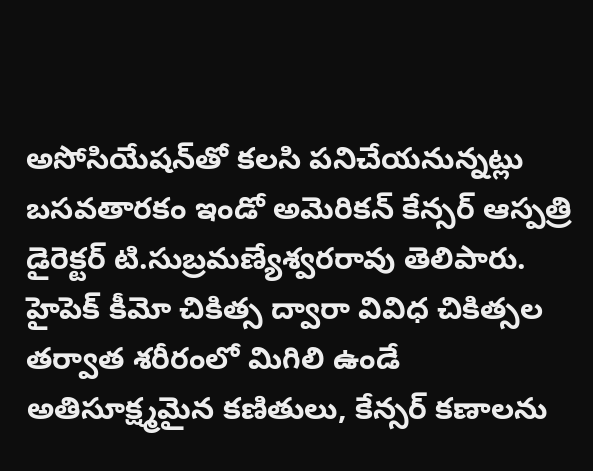అసోసియేషన్‌తో కలసి పనిచేయనున్నట్లు బసవతారకం ఇండో అమెరికన్‌ కేన్సర్‌ ఆస్పత్రి డైరెక్టర్‌ టి.సుబ్రమణ్యేశ్వరరావు తెలిపారు. హైపెక్‌ కీమో చికిత్స ద్వారా వివిధ చికిత్సల తర్వాత శరీరంలో మిగిలి ఉండే అతిసూక్ష్మమైన కణితులు, కేన్సర్‌ కణాలను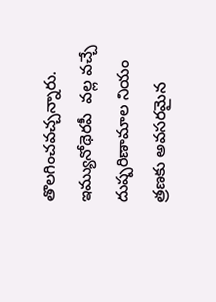తొలగించవచ్చన్నారు. ఇమ్యునోథెరపీ  వల్ల వచ్చే  దుష్పరిణామాల నియం త్రణకు అవసరమైన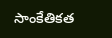సాంకేతికత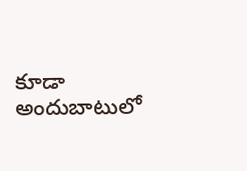కూడా అందుబాటులో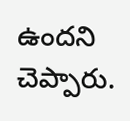ఉందని చెప్పారు.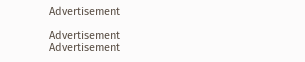Advertisement

Advertisement
Advertisement